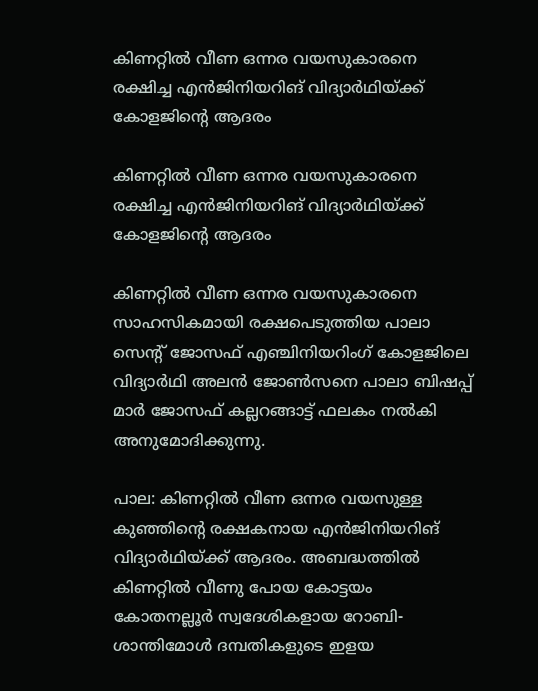കിണറ്റില്‍ വീണ ഒന്നര വയസുകാരനെ രക്ഷിച്ച എന്‍ജിനിയറിങ് വിദ്യാര്‍ഥിയ്ക്ക് കോളജിന്റെ ആദരം

കിണറ്റില്‍ വീണ ഒന്നര വയസുകാരനെ രക്ഷിച്ച എന്‍ജിനിയറിങ് വിദ്യാര്‍ഥിയ്ക്ക് കോളജിന്റെ ആദരം

കിണറ്റില്‍ വീണ ഒന്നര വയസുകാരനെ സാഹസികമായി രക്ഷപെടുത്തിയ പാലാ സെന്റ് ജോസഫ് എഞ്ചിനിയറിംഗ് കോളജിലെ വിദ്യാര്‍ഥി അലന്‍ ജോണ്‍സനെ പാലാ ബിഷപ്പ് മാര്‍ ജോസഫ് കല്ലറങ്ങാട്ട് ഫലകം നല്‍കി അനുമോദിക്കുന്നു.

പാല: കിണറ്റില്‍ വീണ ഒന്നര വയസുള്ള കുഞ്ഞിന്റെ രക്ഷകനായ എന്‍ജിനിയറിങ് വിദ്യാര്‍ഥിയ്ക്ക് ആദരം. അബദ്ധത്തില്‍ കിണറ്റില്‍ വീണു പോയ കോട്ടയം കോതനല്ലൂര്‍ സ്വദേശികളായ റോബി-ശാന്തിമോള്‍ ദമ്പതികളുടെ ഇളയ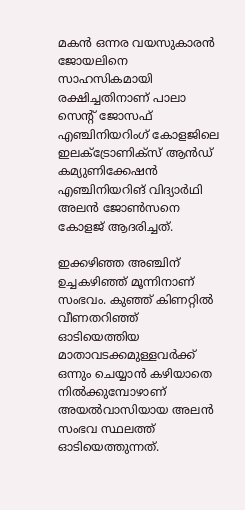മകന്‍ ഒന്നര വയസുകാരന്‍ ജോയലിനെ സാഹസികമായി രക്ഷിച്ചതിനാണ് പാലാ സെന്റ് ജോസഫ് എഞ്ചിനിയറിംഗ് കോളജിലെ ഇലക്ട്രോണിക്‌സ് ആന്‍ഡ് കമ്യുണിക്കേഷന്‍ എഞ്ചിനിയറിങ് വിദ്യാര്‍ഥി അലന്‍ ജോണ്‍സനെ കോളജ് ആദരിച്ചത്.

ഇക്കഴിഞ്ഞ അഞ്ചിന് ഉച്ചകഴിഞ്ഞ് മൂന്നിനാണ് സംഭവം. കുഞ്ഞ് കിണറ്റില്‍ വീണതറിഞ്ഞ് ഓടിയെത്തിയ മാതാവടക്കമുള്ളവര്‍ക്ക് ഒന്നും ചെയ്യാന്‍ കഴിയാതെ നില്‍ക്കുമ്പോഴാണ് അയല്‍വാസിയായ അലന്‍ സംഭവ സ്ഥലത്ത് ഓടിയെത്തുന്നത്.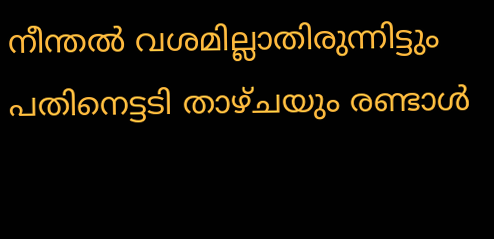നീന്തല്‍ വശമില്ലാതിരുന്നിട്ടും പതിനെട്ടടി താഴ്ചയും രണ്ടാള്‍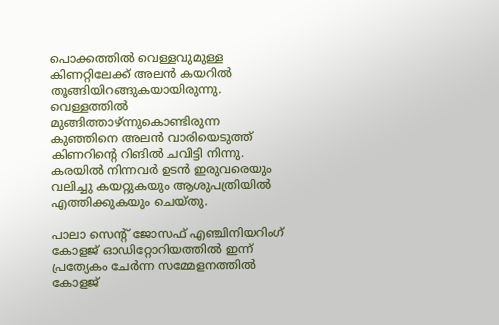പൊക്കത്തില്‍ വെള്ളവുമുള്ള കിണറ്റിലേക്ക് അലന്‍ കയറില്‍ തൂങ്ങിയിറങ്ങുകയായിരുന്നു. വെള്ളത്തില്‍ മുങ്ങിത്താഴ്ന്നുകൊണ്ടിരുന്ന കുഞ്ഞിനെ അലന്‍ വാരിയെടുത്ത് കിണറിന്റെ റിങില്‍ ചവിട്ടി നിന്നു. കരയില്‍ നിന്നവര്‍ ഉടന്‍ ഇരുവരെയും വലിച്ചു കയറ്റുകയും ആശുപത്രിയില്‍ എത്തിക്കുകയും ചെയ്തു.

പാലാ സെന്റ് ജോസഫ് എഞ്ചിനിയറിംഗ് കോളജ് ഓഡിറ്റോറിയത്തില്‍ ഇന്ന് പ്രത്യേകം ചേര്‍ന്ന സമ്മേളനത്തില്‍ കോളജ്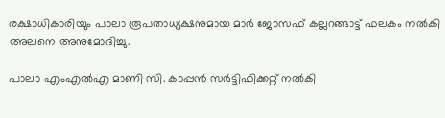രക്ഷാധികാരിയും പാലാ രൂപതാധ്യക്ഷനുമായ മാര്‍ ജോസഫ് കല്ലറങ്ങാട്ട് ഫലകം നല്‍കി അലനെ അനുമോദിച്ചു.

പാലാ എംഎല്‍എ മാണി സി. കാപ്പന്‍ സര്‍ട്ടിഫിക്കറ്റ് നല്‍കി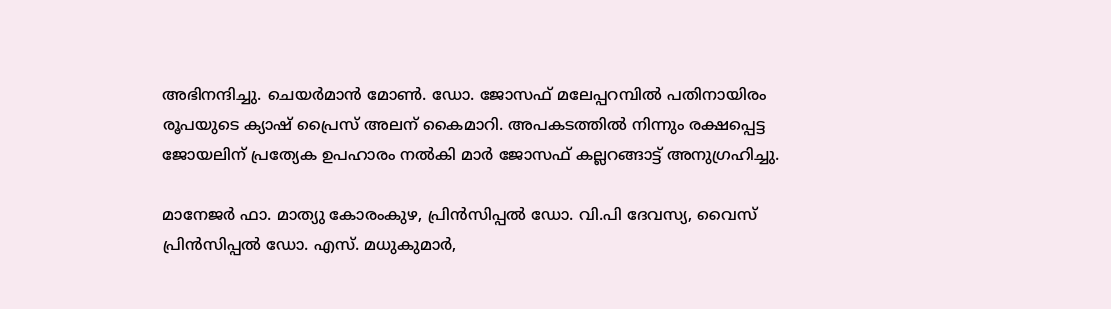അഭിനന്ദിച്ചു. ചെയര്‍മാന്‍ മോണ്‍. ഡോ. ജോസഫ് മലേപ്പറമ്പില്‍ പതിനായിരം രൂപയുടെ ക്യാഷ് പ്രൈസ് അലന് കൈമാറി. അപകടത്തില്‍ നിന്നും രക്ഷപ്പെട്ട ജോയലിന് പ്രത്യേക ഉപഹാരം നല്‍കി മാര്‍ ജോസഫ് കല്ലറങ്ങാട്ട് അനുഗ്രഹിച്ചു.

മാനേജര്‍ ഫാ. മാത്യു കോരംകുഴ, പ്രിന്‍സിപ്പല്‍ ഡോ. വി.പി ദേവസ്യ, വൈസ് പ്രിന്‍സിപ്പല്‍ ഡോ. എസ്. മധുകുമാര്‍,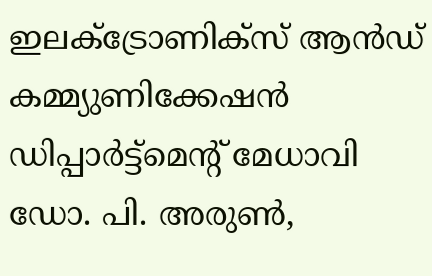ഇലക്ട്രോണിക്‌സ് ആന്‍ഡ് കമ്മ്യുണിക്കേഷന്‍ ഡിപ്പാര്‍ട്ട്‌മെന്റ് മേധാവി ഡോ. പി. അരുണ്‍,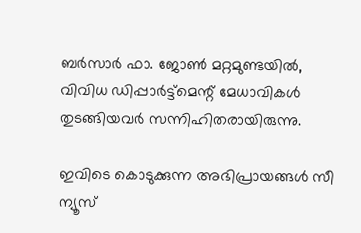ബര്‍സാര്‍ ഫാ. ജോണ്‍ മറ്റമുണ്ടയില്‍, വിവിധ ഡിപ്പാര്‍ട്ട്‌മെന്റ് മേധാവികള്‍ തുടങ്ങിയവര്‍ സന്നിഹിതരായിരുന്നു.

ഇവിടെ കൊടുക്കുന്ന അഭിപ്രായങ്ങള്‍ സീ ന്യൂസ്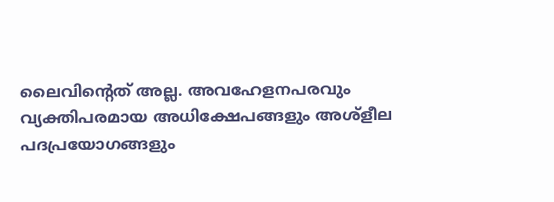ലൈവിന്റെത് അല്ല. അവഹേളനപരവും വ്യക്തിപരമായ അധിക്ഷേപങ്ങളും അശ്‌ളീല പദപ്രയോഗങ്ങളും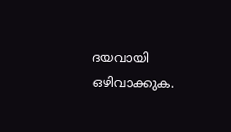ദയവായി ഒഴിവാക്കുക.